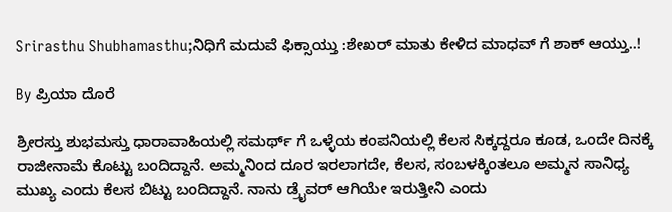Srirasthu Shubhamasthu;ನಿಧಿಗೆ ಮದುವೆ ಫಿಕ್ಸಾಯ್ತು :ಶೇಖರ್ ಮಾತು ಕೇಳಿದ ಮಾಧವ್ ಗೆ ಶಾಕ್ ಆಯ್ತು..!

By ಪ್ರಿಯಾ ದೊರೆ

ಶ್ರೀರಸ್ತು ಶುಭಮಸ್ತು ಧಾರಾವಾಹಿಯಲ್ಲಿ ಸಮರ್ಥ್ ಗೆ ಒಳ್ಳೆಯ ಕಂಪನಿಯಲ್ಲಿ ಕೆಲಸ ಸಿಕ್ಕದ್ದರೂ ಕೂಡ, ಒಂದೇ ದಿನಕ್ಕೆ ರಾಜೀನಾಮೆ ಕೊಟ್ಟು ಬಂದಿದ್ದಾನೆ. ಅಮ್ಮನಿಂದ ದೂರ ಇರಲಾಗದೇ, ಕೆಲಸ, ಸಂಬಳಕ್ಕಿಂತಲೂ ಅಮ್ಮನ ಸಾನಿಧ್ಯ ಮುಖ್ಯ ಎಂದು ಕೆಲಸ ಬಿಟ್ಟು ಬಂದಿದ್ದಾನೆ. ನಾನು ಡ್ರೈವರ್ ಆಗಿಯೇ ಇರುತ್ತೀನಿ ಎಂದು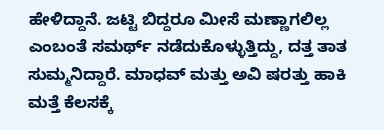ಹೇಳಿದ್ದಾನೆ. ಜಟ್ಟಿ ಬಿದ್ದರೂ ಮೀಸೆ ಮಣ್ಣಾಗಲಿಲ್ಲ ಎಂಬಂತೆ ಸಮರ್ಥ್ ನಡೆದುಕೊಳ್ಳುತ್ತಿದ್ದು, ದತ್ತ ತಾತ ಸುಮ್ಮನಿದ್ದಾರೆ. ಮಾಧವ್ ಮತ್ತು ಅವಿ ಷರತ್ತು ಹಾಕಿ ಮತ್ತೆ ಕೆಲಸಕ್ಕೆ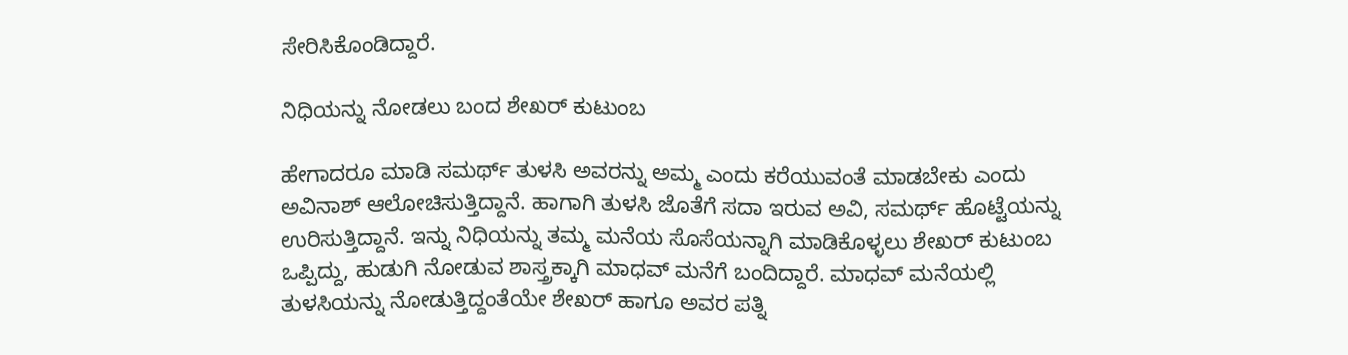ಸೇರಿಸಿಕೊಂಡಿದ್ದಾರೆ.

ನಿಧಿಯನ್ನು ನೋಡಲು ಬಂದ ಶೇಖರ್ ಕುಟುಂಬ

ಹೇಗಾದರೂ ಮಾಡಿ ಸಮರ್ಥ್ ತುಳಸಿ ಅವರನ್ನು ಅಮ್ಮ ಎಂದು ಕರೆಯುವಂತೆ ಮಾಡಬೇಕು ಎಂದು ಅವಿನಾಶ್ ಆಲೋಚಿಸುತ್ತಿದ್ದಾನೆ. ಹಾಗಾಗಿ ತುಳಸಿ ಜೊತೆಗೆ ಸದಾ ಇರುವ ಅವಿ, ಸಮರ್ಥ್ ಹೊಟ್ಟೆಯನ್ನು ಉರಿಸುತ್ತಿದ್ದಾನೆ. ಇನ್ನು ನಿಧಿಯನ್ನು ತಮ್ಮ ಮನೆಯ ಸೊಸೆಯನ್ನಾಗಿ ಮಾಡಿಕೊಳ್ಳಲು ಶೇಖರ್ ಕುಟುಂಬ ಒಪ್ಪಿದ್ದು, ಹುಡುಗಿ ನೋಡುವ ಶಾಸ್ತ್ರಕ್ಕಾಗಿ ಮಾಧವ್ ಮನೆಗೆ ಬಂದಿದ್ದಾರೆ. ಮಾಧವ್ ಮನೆಯಲ್ಲಿ ತುಳಸಿಯನ್ನು ನೋಡುತ್ತಿದ್ದಂತೆಯೇ ಶೇಖರ್ ಹಾಗೂ ಅವರ ಪತ್ನಿ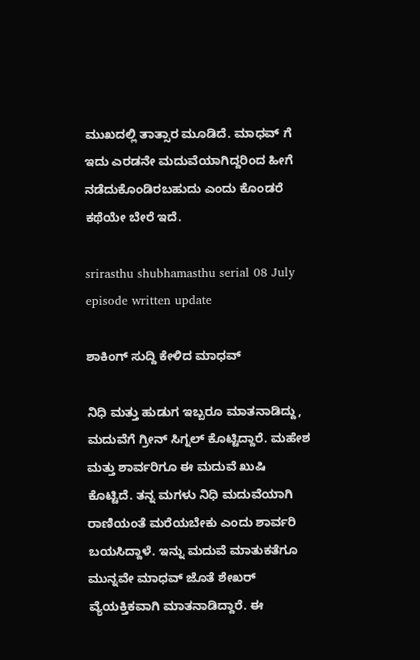ಮುಖದಲ್ಲಿ ತಾತ್ಸಾರ ಮೂಡಿದೆ. ಮಾಧವ್ ಗೆ ಇದು ಎರಡನೇ ಮದುವೆಯಾಗಿದ್ದರಿಂದ ಹೀಗೆ ನಡೆದುಕೊಂಡಿರಬಹುದು ಎಂದು ಕೊಂಡರೆ ಕಥೆಯೇ ಬೇರೆ ಇದೆ.

srirasthu shubhamasthu serial 08 July episode written update

ಶಾಕಿಂಗ್ ಸುದ್ದಿ ಕೇಳಿದ ಮಾಧವ್

ನಿಧಿ ಮತ್ತು ಹುಡುಗ ಇಬ್ಬರೂ ಮಾತನಾಡಿದ್ದು, ಮದುವೆಗೆ ಗ್ರೀನ್ ಸಿಗ್ನಲ್ ಕೊಟ್ಟಿದ್ದಾರೆ. ಮಹೇಶ ಮತ್ತು ಶಾರ್ವರಿಗೂ ಈ ಮದುವೆ ಖುಷಿ ಕೊಟ್ಟಿದೆ. ತನ್ನ ಮಗಳು ನಿಧಿ ಮದುವೆಯಾಗಿ ರಾಣಿಯಂತೆ ಮರೆಯಬೇಕು ಎಂದು ಶಾರ್ವರಿ ಬಯಸಿದ್ದಾಳೆ. ಇನ್ನು ಮದುವೆ ಮಾತುಕತೆಗೂ ಮುನ್ನವೇ ಮಾಧವ್ ಜೊತೆ ಶೇಖರ್ ವ್ಯೆಯಕ್ತಿಕವಾಗಿ ಮಾತನಾಡಿದ್ದಾರೆ. ಈ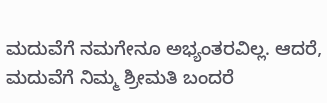ಮದುವೆಗೆ ನಮಗೇನೂ ಅಭ್ಯಂತರವಿಲ್ಲ. ಆದರೆ, ಮದುವೆಗೆ ನಿಮ್ಮ ಶ್ರೀಮತಿ ಬಂದರೆ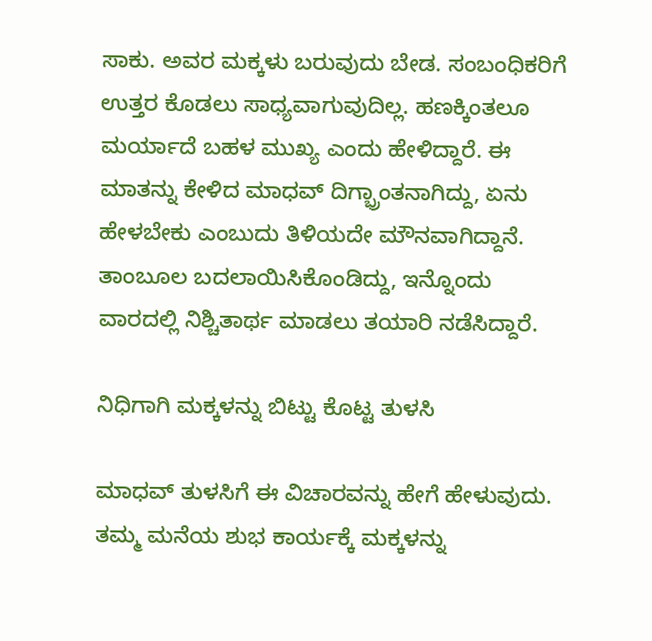ಸಾಕು. ಅವರ ಮಕ್ಕಳು ಬರುವುದು ಬೇಡ. ಸಂಬಂಧಿಕರಿಗೆ ಉತ್ತರ ಕೊಡಲು ಸಾಧ್ಯವಾಗುವುದಿಲ್ಲ. ಹಣಕ್ಕಿಂತಲೂ ಮರ್ಯಾದೆ ಬಹಳ ಮುಖ್ಯ ಎಂದು ಹೇಳಿದ್ದಾರೆ. ಈ ಮಾತನ್ನು ಕೇಳಿದ ಮಾಧವ್ ದಿಗ್ಭ್ರಾಂತನಾಗಿದ್ದು, ಏನು ಹೇಳಬೇಕು ಎಂಬುದು ತಿಳಿಯದೇ ಮೌನವಾಗಿದ್ದಾನೆ. ತಾಂಬೂಲ ಬದಲಾಯಿಸಿಕೊಂಡಿದ್ದು, ಇನ್ನೊಂದು ವಾರದಲ್ಲಿ ನಿಶ್ಚಿತಾರ್ಥ ಮಾಡಲು ತಯಾರಿ ನಡೆಸಿದ್ದಾರೆ.

ನಿಧಿಗಾಗಿ ಮಕ್ಕಳನ್ನು ಬಿಟ್ಟು ಕೊಟ್ಟ ತುಳಸಿ

ಮಾಧವ್ ತುಳಸಿಗೆ ಈ ವಿಚಾರವನ್ನು ಹೇಗೆ ಹೇಳುವುದು. ತಮ್ಮ ಮನೆಯ ಶುಭ ಕಾರ್ಯಕ್ಕೆ ಮಕ್ಕಳನ್ನು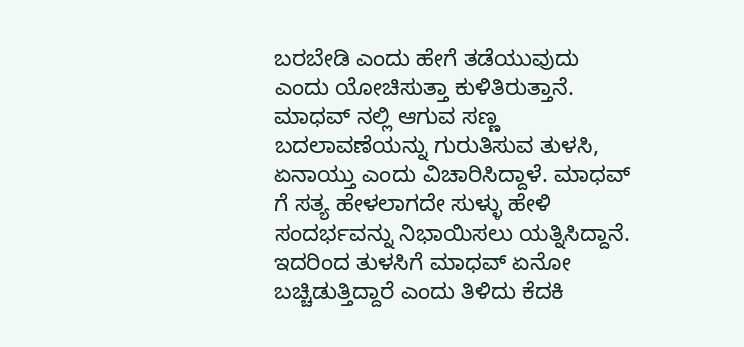ಬರಬೇಡಿ ಎಂದು ಹೇಗೆ ತಡೆಯುವುದು ಎಂದು ಯೋಚಿಸುತ್ತಾ ಕುಳಿತಿರುತ್ತಾನೆ. ಮಾಧವ್ ನಲ್ಲಿ ಆಗುವ ಸಣ್ಣ ಬದಲಾವಣೆಯನ್ನು ಗುರುತಿಸುವ ತುಳಸಿ, ಏನಾಯ್ತು ಎಂದು ವಿಚಾರಿಸಿದ್ದಾಳೆ. ಮಾಧವ್ ಗೆ ಸತ್ಯ ಹೇಳಲಾಗದೇ ಸುಳ್ಳು ಹೇಳಿ ಸಂದರ್ಭವನ್ನು ನಿಭಾಯಿಸಲು ಯತ್ನಿಸಿದ್ದಾನೆ. ಇದರಿಂದ ತುಳಸಿಗೆ ಮಾಧವ್ ಏನೋ ಬಚ್ಚಿಡುತ್ತಿದ್ದಾರೆ ಎಂದು ತಿಳಿದು ಕೆದಕಿ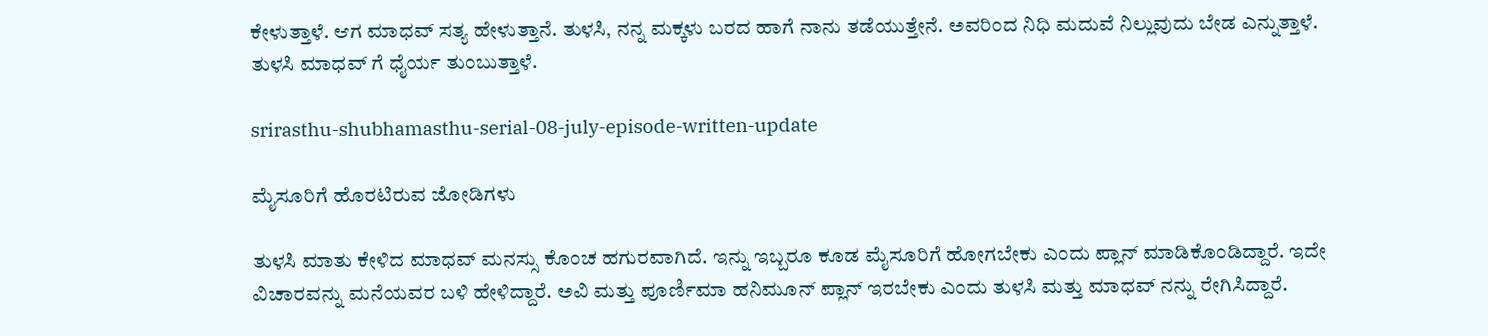ಕೇಳುತ್ತಾಳೆ. ಆಗ ಮಾಧವ್ ಸತ್ಯ ಹೇಳುತ್ತಾನೆ. ತುಳಸಿ, ನನ್ನ ಮಕ್ಕಳು ಬರದ ಹಾಗೆ ನಾನು ತಡೆಯುತ್ತೇನೆ. ಅವರಿಂದ ನಿಧಿ ಮದುವೆ ನಿಲ್ಲುವುದು ಬೇಡ ಎನ್ನುತ್ತಾಳೆ. ತುಳಸಿ ಮಾಧವ್ ಗೆ ಧೈರ್ಯ ತುಂಬುತ್ತಾಳೆ.

srirasthu-shubhamasthu-serial-08-july-episode-written-update

ಮೈಸೂರಿಗೆ ಹೊರಟಿರುವ ಜೋಡಿಗಳು

ತುಳಸಿ ಮಾತು ಕೇಳಿದ ಮಾಧವ್ ಮನಸ್ಸು ಕೊಂಚ ಹಗುರವಾಗಿದೆ. ಇನ್ನು ಇಬ್ಬರೂ ಕೂಡ ಮೈಸೂರಿಗೆ ಹೋಗಬೇಕು ಎಂದು ಪ್ಲಾನ್ ಮಾಡಿಕೊಂಡಿದ್ದಾರೆ. ಇದೇ ವಿಚಾರವನ್ನು ಮನೆಯವರ ಬಳಿ ಹೇಳಿದ್ದಾರೆ. ಅವಿ ಮತ್ತು ಪೂರ್ಣಿಮಾ ಹನಿಮೂನ್ ಪ್ಲಾನ್ ಇರಬೇಕು ಎಂದು ತುಳಸಿ ಮತ್ತು ಮಾಧವ್ ನನ್ನು ರೇಗಿಸಿದ್ದಾರೆ.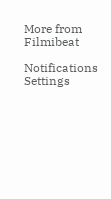More from Filmibeat

Notifications
Settings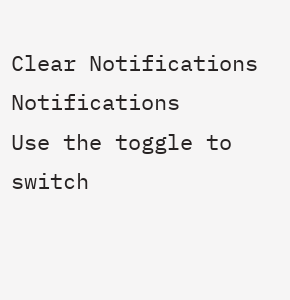Clear Notifications
Notifications
Use the toggle to switch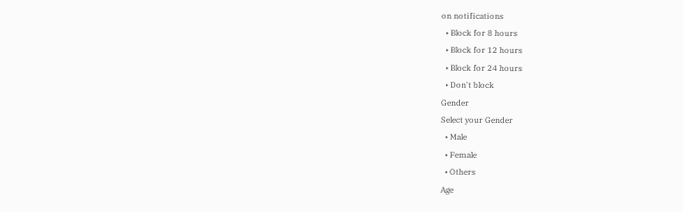on notifications
  • Block for 8 hours
  • Block for 12 hours
  • Block for 24 hours
  • Don't block
Gender
Select your Gender
  • Male
  • Female
  • Others
Age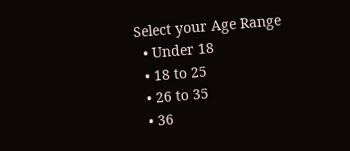Select your Age Range
  • Under 18
  • 18 to 25
  • 26 to 35
  • 36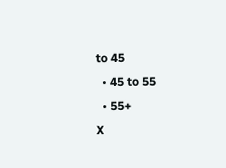to 45
  • 45 to 55
  • 55+
X